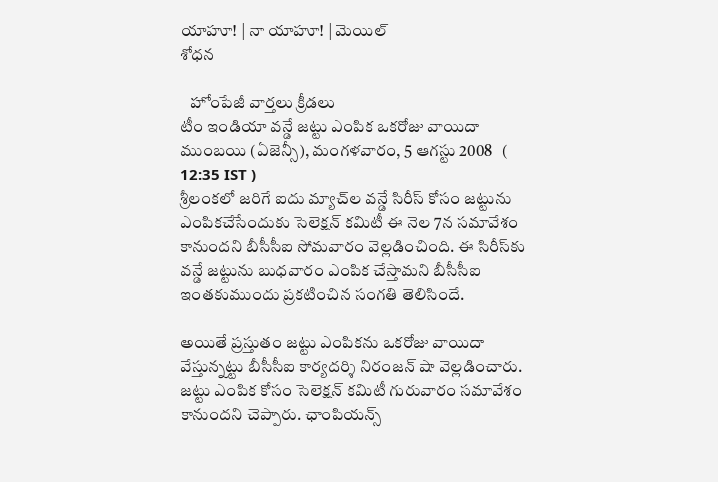యాహూ! | నా యాహూ! | మెయిల్
శోధన

   హోంపేజీ వార్తలు క్రీడలు
టీం ఇండియా వన్డే జట్టు ఎంపిక ఒకరోజు వాయిదా
ముంబయి (ఏజెన్సీ), మంగళవారం, 5 ఆగస్టు 2008   ( 12:35 IST )
శ్రీలంకలో జరిగే ఐదు మ్యాచ్‌ల వన్డే సిరీస్ కోసం జట్టును ఎంపికచేసేందుకు సెలెక్షన్ కమిటీ ఈ నెల 7న సమావేశం కానుందని బీసీసీఐ సోమవారం వెల్లడించింది. ఈ సిరీస్‌కు వన్డే జట్టును బుధవారం ఎంపిక చేస్తామని బీసీసీఐ ఇంతకుముందు ప్రకటించిన సంగతి తెలిసిందే.

అయితే ప్రస్తుతం జట్టు ఎంపికను ఒకరోజు వాయిదా వేస్తున్నట్టు బీసీసీఐ కార్యదర్శి నిరంజన్ షా వెల్లడించారు. జట్టు ఎంపిక కోసం సెలెక్షన్ కమిటీ గురువారం సమావేశం కానుందని చెప్పారు. ఛాంపియన్స్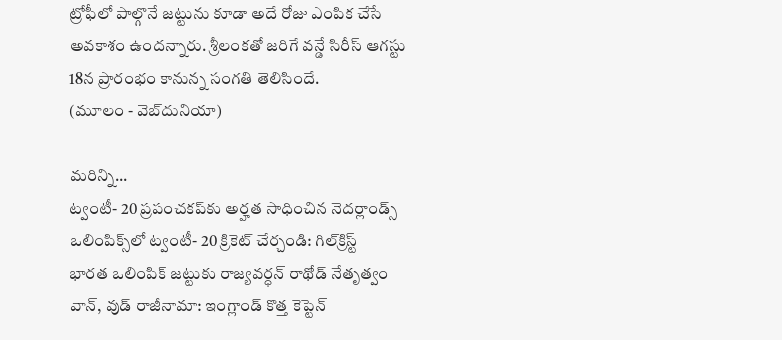ట్రోఫీలో పాల్గొనే జట్టును కూడా అదే రోజు ఎంపిక చేసే అవకాశం ఉందన్నారు. శ్రీలంకతో జరిగే వన్డే సిరీస్ ఆగస్టు 18న ప్రారంభం కానున్న సంగతి తెలిసిందే.
(మూలం - వెబ్‌దునియా)

మరిన్ని...
ట్వంటీ- 20 ప్రపంచకప్‌కు అర్హత సాధించిన నెదర్లాండ్స్
ఒలింపిక్స్‌లో ట్వంటీ- 20 క్రికెట్ చేర్చండి: గిల్‌క్రిస్ట్
భారత ఒలింపిక్ జట్టుకు రాజ్యవర్ధన్ రాథోడ్ నేతృత్వం
వాన్, వుడ్ రాజీనామా: ఇంగ్లాండ్ కొత్త కెప్టెన్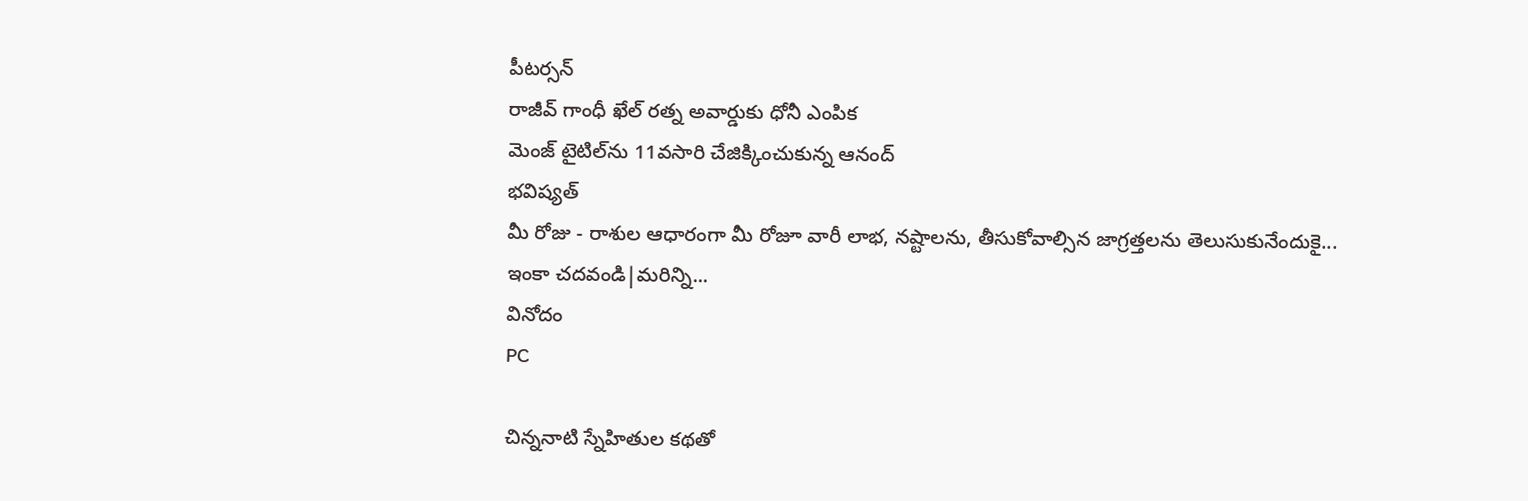పీటర్సన్
రాజీవ్ గాంధీ ఖేల్‌ రత్న అవార్డుకు ధోనీ ఎంపిక
మెంజ్ టైటిల్‌ను 11వసారి చేజిక్కించుకున్న ఆనంద్
భవిష్యత్
మీ రోజు - రాశుల ఆధారంగా మీ రోజూ వారీ లాభ, నష్టాలను, తీసుకోవాల్సిన జాగ్రత్తలను తెలుసుకునేందుకై...
ఇంకా చదవండి|మరిన్ని...
వినోదం
PC

చిన్ననాటి స్నేహితుల కథతో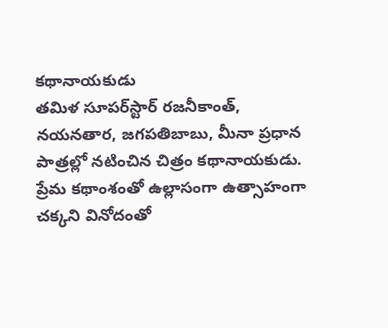కథానాయకుడు
తమిళ సూపర్‌స్టార్ రజనీకాంత్, నయనతార, జగపతిబాబు, మీనా ప్రధాన పాత్రల్లో నటించిన చిత్రం కథానాయకుడు.
ప్రేమ కథాంశంతో ఉల్లాసంగా ఉత్సాహంగా
చక్కని వినోదంతో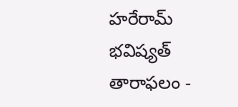హరేరామ్
భవిష్యత్
తారాఫలం -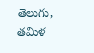తెలుగు, తమిళ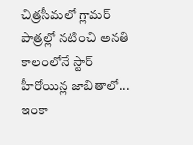చిత్రసీమలో గ్లామర్ పాత్రల్లో నటించి అనతి కాలంలోనే స్టార్ హీరోయిన్ల జాబితాలో...
ఇంకా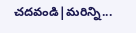చదవండి|మరిన్ని...